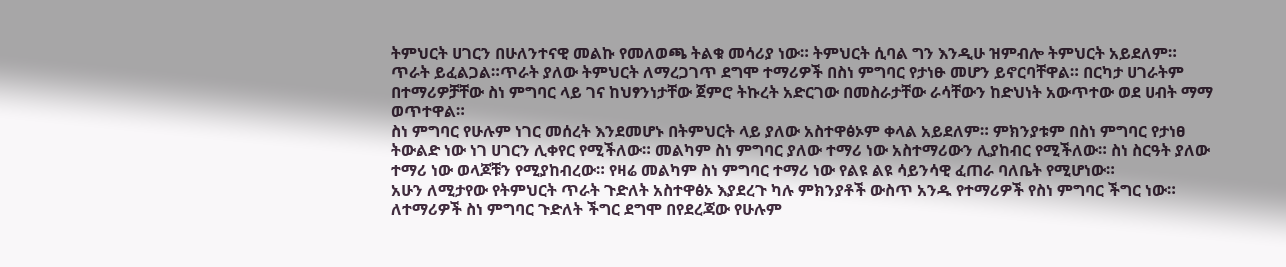ትምህርት ሀገርን በሁለንተናዊ መልኩ የመለወጫ ትልቁ መሳሪያ ነው። ትምህርት ሲባል ግን እንዲሁ ዝምብሎ ትምህርት አይደለም። ጥራት ይፈልጋል።ጥራት ያለው ትምህርት ለማረጋገጥ ደግሞ ተማሪዎች በስነ ምግባር የታነፁ መሆን ይኖርባቸዋል። በርካታ ሀገራትም በተማሪዎቻቸው ስነ ምግባር ላይ ገና ከህፃንነታቸው ጀምሮ ትኩረት አድርገው በመስራታቸው ራሳቸውን ከድህነት አውጥተው ወደ ሀብት ማማ ወጥተዋል።
ስነ ምግባር የሁሉም ነገር መሰረት እንደመሆኑ በትምህርት ላይ ያለው አስተዋፅኦም ቀላል አይደለም። ምክንያቱም በስነ ምግባር የታነፀ ትውልድ ነው ነገ ሀገርን ሊቀየር የሚችለው። መልካም ስነ ምግባር ያለው ተማሪ ነው አስተማሪውን ሊያከብር የሚችለው። ስነ ስርዓት ያለው ተማሪ ነው ወላጆቹን የሚያከብረው። የዛሬ መልካም ስነ ምግባር ተማሪ ነው የልዩ ልዩ ሳይንሳዊ ፈጠራ ባለቤት የሚሆነው።
አሁን ለሚታየው የትምህርት ጥራት ጉድለት አስተዋፅኦ እያደረጉ ካሉ ምክንያቶች ውስጥ አንዱ የተማሪዎች የስነ ምግባር ችግር ነው። ለተማሪዎች ስነ ምግባር ጉድለት ችግር ደግሞ በየደረጃው የሁሉም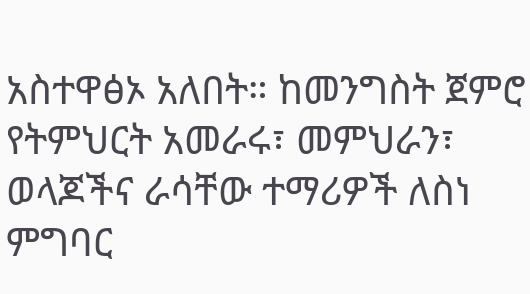አስተዋፅኦ አለበት። ከመንግስት ጀምሮ የትምህርት አመራሩ፣ መምህራን፣ ወላጆችና ራሳቸው ተማሪዎች ለስነ ምግባር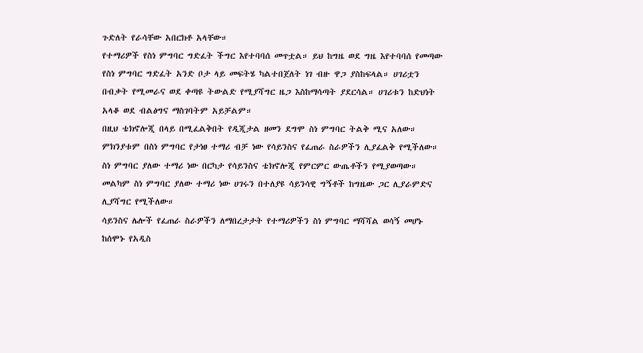ጉድለት የራሳቸው አበርክቶ አላቸው።
የተማሪዎች የስነ ምግባር ግድፈት ችግር እየተባባሰ መጥቷል። ይህ ከግዜ ወደ ግዜ እየተባባሰ የመጣው የስነ ምግባር ግድፈት አንድ ቦታ ላይ መፍትሄ ካልተበጀለት ነገ ብዙ ዋጋ ያስከፍላል። ሀገሪቷን በብቃት የሚመራና ወደ ቀጣዩ ትውልድ የሚያሻግር ዜጋ እስከማሳጣት ያደርሳል። ሀገሪቱን ከድህነት አላቆ ወደ ብልፅግና ማስገባትም አይቻልም።
በዚህ ቴክኖሎጂ በላይ በሚፈልቅበት የዲጂታል ዘመን ደግሞ ስነ ምግባር ትልቅ ሚና አለው። ምክንያቱም በስነ ምግባር የታነፀ ተማሪ ብቻ ነው የሳይንስና የፈጠራ ስራዎችን ሊያፈልቅ የሚችለው። ስነ ምግባር ያለው ተማሪ ነው በርካታ የሳይንስና ቴክኖሎጂ የምርምር ውጤቶችን የሚያወጣው። መልካም ስነ ምግባር ያለው ተማሪ ነው ሀገሩን በተለያዩ ሳይንሳዊ ግኝቶች ከግዜው ጋር ሊያራምድና ሊያሻግር የሚችለው።
ሳይንስና ሌሎች የፈጠራ ስራዎችን ለማበረታታት የተማሪዎችን ስነ ምግባር ማሻሻል ወሳኝ መሆኑ ከሰሞኑ የአዲስ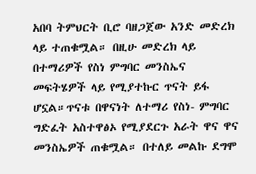አበባ ትምህርት ቢሮ ባዘጋጀው አንድ መድረክ ላይ ተጠቁሟል። በዚሁ መድረክ ላይ በተማሪዎች የስነ ምግባር መንስኤና መፍትሄዎች ላይ የሚያተኩር ጥናት ይፋ ሆኗል።ጥናቱ በዋናነት ለተማሪ የስነ- ምግባር ግድፈት አስተዋፅኦ የሚያደርጉ አራት ዋና ዋና መንስኤዎች ጠቁሟል። በተለይ መልኩ ደግሞ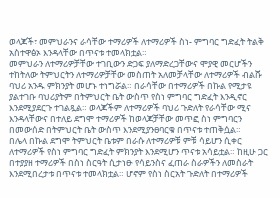ወላጆች፣ መምህራንና ራሳቸው ተማሪዎች ለተማሪዎች ስነ- ምግባር ግድፈት ትልቅ አስተዋፅኦ እንዳላቸው በጥናቱ ተመላክቷል።
መምህራን ለተማሪዎቻቸው ተገቢውን ድጋፍ ያለማድረጋቸውና ሞያዊ መርሆችን ተከትለው ትምህርትን ለተማሪዎቻቸው መስጠት አለመቻላቸው ለተማሪዎች ብልሹ ባህሪ አንዱ ምክንያት መሆኑ ተነግሯል። በራሳቸው በተማሪዎች በኩል የሚታዩ ያልተገቡ ባህሪያትም በትምህርት ቤት ውስጥ የስነ ምግባር ግድፈት እንዲኖር እንደሚያደርጉ ተገልጿል። ወላጆችም ለተማሪዎች ባህሪ ጉድለት የራሳቸው ሚና እንዳላቸውና በተለይ ደግሞ ተማሪዎች ከወላጆቻቸው መጥፎ ስነ ምግባርን በመውሰድ በትምህርት ቤት ውስጥ እንደሚያንፀባርቁ በጥናቱ ተጠቅሷል።
በሌላ በኩል ደግሞ ትምህርት ቤቱም በራሱ ለተማሪዎቹ ምቹ ሳይሆን ሲቀር ለተማሪዎች የስነ ምግባር ግድፈት ምክንያት እንደሚሆን ጥናቱ አሳይቷል። ከዚሁ ጋር በተያያዘ ተማሪዎች በስነ ስርዓት ሲታነፁ የሳይንስና ፈጠራ ስራዎችን ለመስራት እንደሚበረታቱ በጥናቱ ተመላክቷል። ሆኖም የስነ ስርአት ጉድለት በተማሪዎች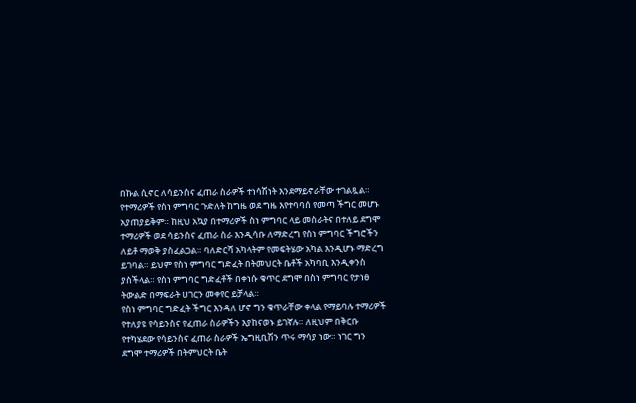በኩል ሲኖር ለሳይንስና ፈጠራ ስራዎች ተነሳሽነት እንደማይኖራቸው ተገልጿል።
የተማሪዎች የስነ ምግባር ጉድለት ከግዜ ወደ ግዜ እየተባባሰ የመጣ ችግር መሆኑ አያጠያይቅም። ከዚህ አኳያ በተማሪዎች ስነ ምግባር ላይ መስራትና በተለይ ደግሞ ተማሪዎች ወደ ሳይንስና ፈጠራ ስራ እንዲሳቡ ለማድረግ የስነ ምግባር ችግሮችን ለይቶ ማወቅ ያስፈልጋል። ባለድርሻ አካላትም የመፍትሄው አካል እንዲሆኑ ማድረግ ይገባል። ይህም የስነ ምግባር ግድፈት በትመህርት ቤቶች አካባቢ እንዲቀንስ ያስችላል። የስነ ምግባር ግድፈቶች በቀነሱ ቁጥር ደግሞ በስነ ምግባር የታነፀ ትውልድ በማፍራት ሀገርን መቀየር ይቻላል።
የስነ ምግባር ግድፈት ችግር እንዳለ ሆኖ ግን ቁጥራቸው ቀላል የማይባሉ ተማሪዎች የተለያዩ የሳይንስና የፈጠራ ስራዎችን እያከናወኑ ይገኛሉ። ለዚህም በቅርቡ የተካሄደው የሳይንስና ፈጠራ ስራዎች ኤግዚቢሽን ጥሩ ማሳያ ነው። ነገር ግን ደግሞ ተማሪዎች በትምህርት ቤት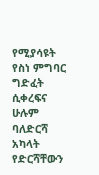የሚያሳዩት የስነ ምግባር ግድፈት ሲቀረፍና ሁሉም ባለድርሻ አካላት የድርሻቸውን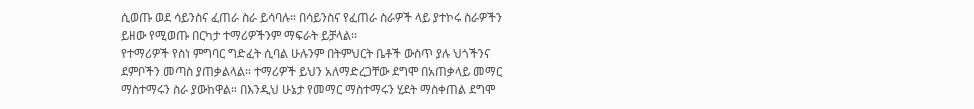ሲወጡ ወደ ሳይንስና ፈጠራ ስራ ይሳባሉ። በሳይንስና የፈጠራ ስራዎች ላይ ያተኮሩ ስራዎችን ይዘው የሚወጡ በርካታ ተማሪዎችንም ማፍራት ይቻላል፡፡
የተማሪዎች የስነ ምግባር ግድፈት ሲባል ሁሉንም በትምህርት ቤቶች ውስጥ ያሉ ህጎችንና ደምቦችን መጣስ ያጠቃልላል። ተማሪዎች ይህን አለማድረጋቸው ደግሞ በአጠቃላይ መማር ማስተማሩን ስራ ያውከዋል። በእንዲህ ሁኔታ የመማር ማስተማሩን ሂደት ማስቀጠል ደግሞ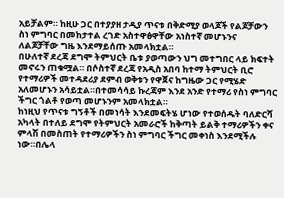አይቻልም። ከዚሁ ጋር በተያያዘ ታዲያ ጥናቱ በቅድሚያ ወላጆች የልጆቻውን ስነ ምግባር በመከታተል ረገድ አስተዋፅዋቸው አነስተኛ መሆኑንና ለልጆቻቸው ግዜ እንደማይሰጡ አመላክቷል።
በሁለተኛ ደረጃ ደግሞ ትምህርት ቤቱ ያወጣውን ህግ መተግበር ላይ ክፍተት መኖሩን ጠቁሟል። በሶስተኛ ደረጃ የአዲስ አበባ ከተማ ትምህርት ቢሮ የተማሪዎች መተዳደሪያ ደምብ ወቅቱን የዋጀና ከግዜው ጋር የሚሄድ አለመሆኑን አሳይቷል።በተመሳሳይ ኩረጃም እንደ አንድ የተማሪ የስነ ምግባር ችግር ጎልቶ የወጣ መሆኑንም አመላክቷል።
ከነዚህ የጥናቱ ግኝቶች በመነሳት እንደመፍትሄ ሆነው የተወሰዱት ባለድርሻ አካላት በተለይ ደግሞ የትምህርት አመራሮች ከቅጣት ይልቅ ተማሪዎችን ቀና ምላሽ በመስጠት የተማሪዎችን ስነ ምግባር ችግር መቀነስ እንደሚችሉ ነው።በሌላ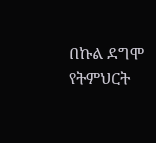በኩል ደግሞ የትምህርት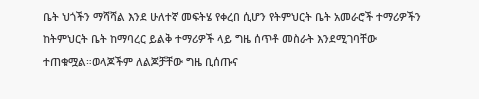ቤት ህጎችን ማሻሻል እንደ ሁለተኛ መፍትሄ የቀረበ ሲሆን የትምህርት ቤት አመራሮች ተማሪዎችን ከትምህርት ቤት ከማባረር ይልቅ ተማሪዎች ላይ ግዜ ሰጥቶ መስራት እንደሚገባቸው ተጠቁሟል።ወላጆችም ለልጆቻቸው ግዜ ቢሰጡና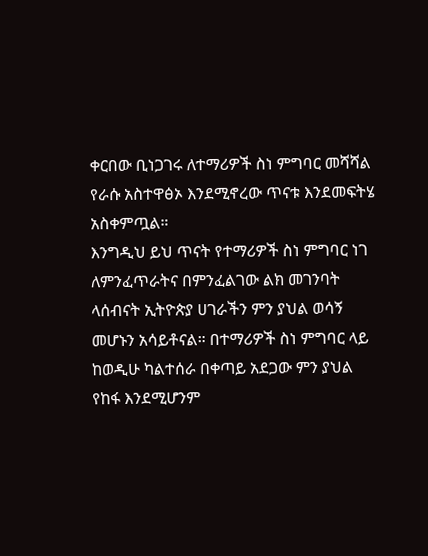ቀርበው ቢነጋገሩ ለተማሪዎች ስነ ምግባር መሻሻል የራሱ አስተዋፅኦ እንደሚኖረው ጥናቱ እንደመፍትሄ አስቀምጧል።
እንግዲህ ይህ ጥናት የተማሪዎች ስነ ምግባር ነገ ለምንፈጥራትና በምንፈልገው ልክ መገንባት ላሰብናት ኢትዮጵያ ሀገራችን ምን ያህል ወሳኝ መሆኑን አሳይቶናል። በተማሪዎች ስነ ምግባር ላይ ከወዲሁ ካልተሰራ በቀጣይ አደጋው ምን ያህል የከፋ እንደሚሆንም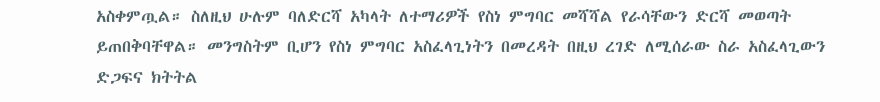አስቀምጧል። ስለዚህ ሁሉም ባለድርሻ አካላት ለተማሪዎች የስነ ምግባር መሻሻል የራሳቸውን ድርሻ መወጣት ይጠበቅባቸዋል። መንግስትም ቢሆን የስነ ምግባር አስፈላጊነትን በመረዳት በዚህ ረገድ ለሚሰራው ስራ አስፈላጊውን ድጋፍና ክትትል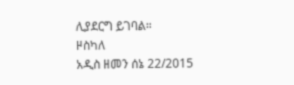ሊያደርግ ይገባል።
ዞስካለ
አዲስ ዘመን ሰኔ 22/2015